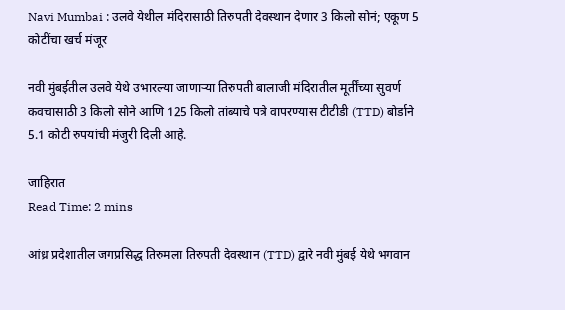Navi Mumbai : उलवे येथील मंदिरासाठी तिरुपती देवस्थान देणार 3 किलो सोनं; एकूण 5 कोटींचा खर्च मंजूर

नवी मुंबईतील उलवे येथे उभारल्या जाणाऱ्या तिरुपती बालाजी मंदिरातील मूर्तींच्या सुवर्ण कवचासाठी 3 किलो सोने आणि 125 किलो तांब्याचे पत्रे वापरण्यास टीटीडी (TTD) बोर्डाने 5.1 कोटी रुपयांची मंजुरी दिली आहे.

जाहिरात
Read Time: 2 mins

आंध्र प्रदेशातील जगप्रसिद्ध तिरुमला तिरुपती देवस्थान (TTD) द्वारे नवी मुंबई येथे भगवान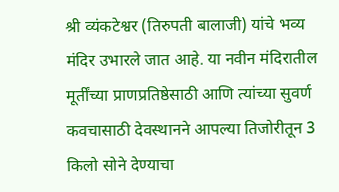श्री व्यंकटेश्वर (तिरुपती बालाजी) यांचे भव्य मंदिर उभारले जात आहे. या नवीन मंदिरातील मूर्तींच्या प्राणप्रतिष्ठेसाठी आणि त्यांच्या सुवर्ण कवचासाठी देवस्थानने आपल्या तिजोरीतून 3 किलो सोने देण्याचा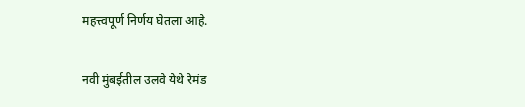महत्त्वपूर्ण निर्णय घेतला आहे.

नवी मुंबईतील उलवे येथे रेमंड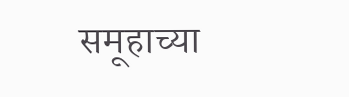समूहाच्या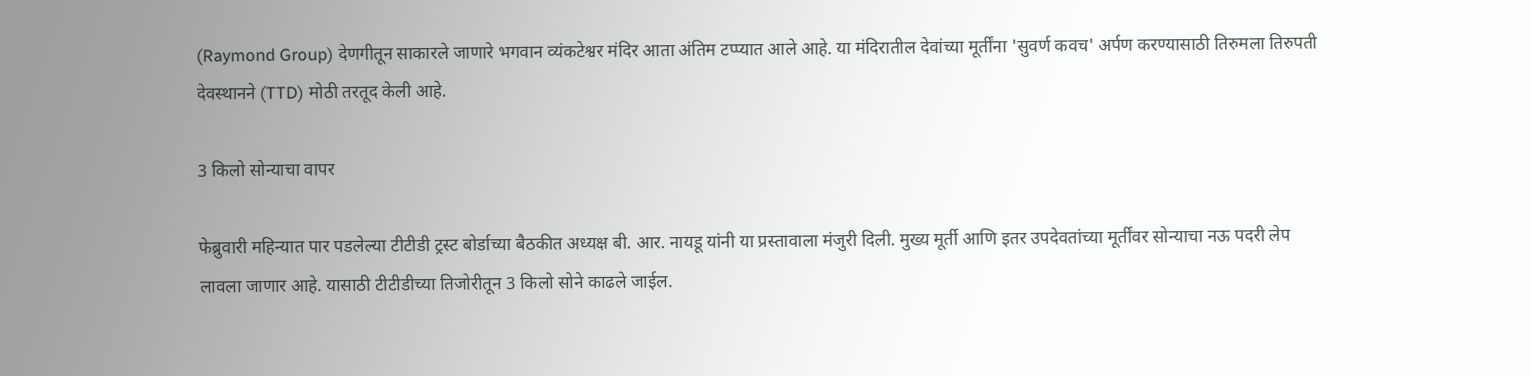(Raymond Group) देणगीतून साकारले जाणारे भगवान व्यंकटेश्वर मंदिर आता अंतिम टप्प्यात आले आहे. या मंदिरातील देवांच्या मूर्तींना 'सुवर्ण कवच' अर्पण करण्यासाठी तिरुमला तिरुपती देवस्थानने (TTD) मोठी तरतूद केली आहे.

3 किलो सोन्याचा वापर

फेब्रुवारी महिन्यात पार पडलेल्या टीटीडी ट्रस्ट बोर्डाच्या बैठकीत अध्यक्ष बी. आर. नायडू यांनी या प्रस्तावाला मंजुरी दिली. मुख्य मूर्ती आणि इतर उपदेवतांच्या मूर्तींवर सोन्याचा नऊ पदरी लेप लावला जाणार आहे. यासाठी टीटीडीच्या तिजोरीतून 3 किलो सोने काढले जाईल.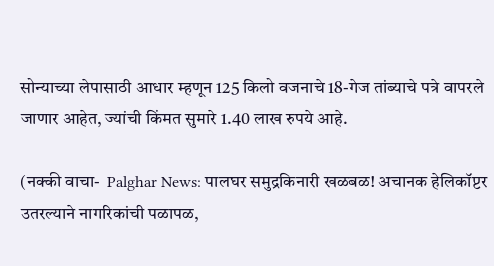सोन्याच्या लेपासाठी आधार म्हणून 125 किलो वजनाचे 18-गेज तांब्याचे पत्रे वापरले जाणार आहेत, ज्यांची किंमत सुमारे 1.40 लाख रुपये आहे.

(नक्की वाचा-  Palghar News: पालघर समुद्रकिनारी खळबळ! अचानक हेलिकॉप्टर उतरल्याने नागरिकांची पळापळ,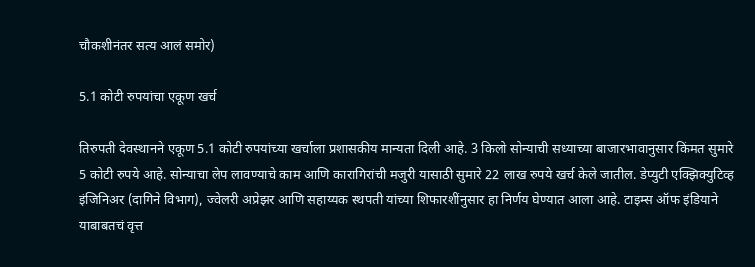चौकशीनंतर सत्य आलं समोर)

5.1 कोटी रुपयांचा एकूण खर्च

तिरुपती देवस्थानने एकूण 5.1 कोटी रुपयांच्या खर्चाला प्रशासकीय मान्यता दिली आहे. 3 किलो सोन्याची सध्याच्या बाजारभावानुसार किंमत सुमारे 5 कोटी रुपये आहे. सोन्याचा लेप लावण्याचे काम आणि कारागिरांची मजुरी यासाठी सुमारे 22 लाख रुपये खर्च केले जातील. डेप्युटी एक्झिक्युटिव्ह इंजिनिअर (दागिने विभाग), ज्वेलरी अप्रेझर आणि सहाय्यक स्थपती यांच्या शिफारशींनुसार हा निर्णय घेण्यात आला आहे. टाइम्स ऑफ इंडियाने याबाबतचं वृत्त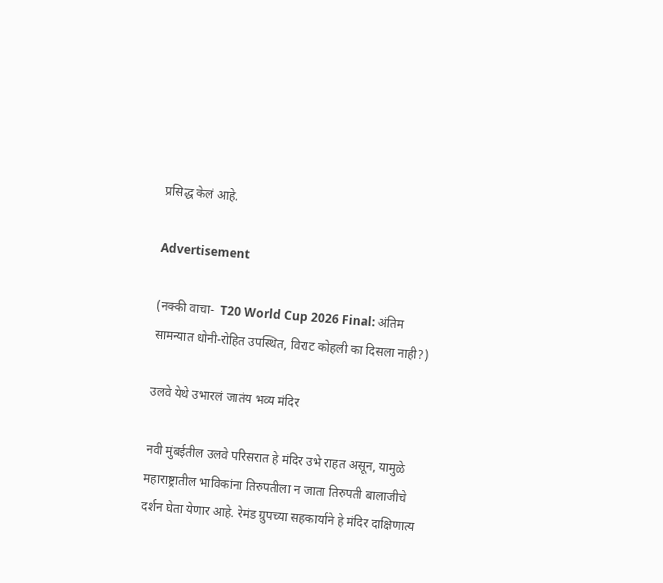प्रसिद्ध केलं आहे.

Advertisement

(नक्की वाचा-  T20 World Cup 2026 Final: अंतिम सामन्यात धोनी-रोहित उपस्थित, विराट कोहली का दिसला नाही?)

उलवे येथे उभारलं जातंय भव्य मंदिर

नवी मुंबईतील उलवे परिसरात हे मंदिर उभे राहत असून, यामुळे महाराष्ट्रातील भाविकांना तिरुपतीला न जाता तिरुपती बालाजीचे दर्शन घेता येणार आहे. रेमंड ग्रुपच्या सहकार्याने हे मंदिर दाक्षिणात्य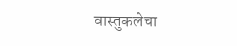वास्तुकलेचा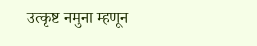उत्कृष्ट नमुना म्हणून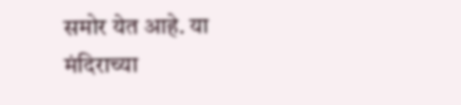समोर येत आहे. या मंदिराच्या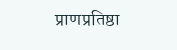प्राणप्रतिष्ठा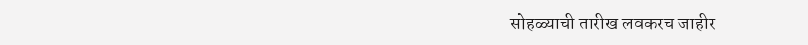सोहळ्याची तारीख लवकरच जाहीर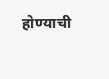होण्याची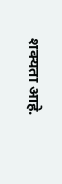शक्यता आहे.